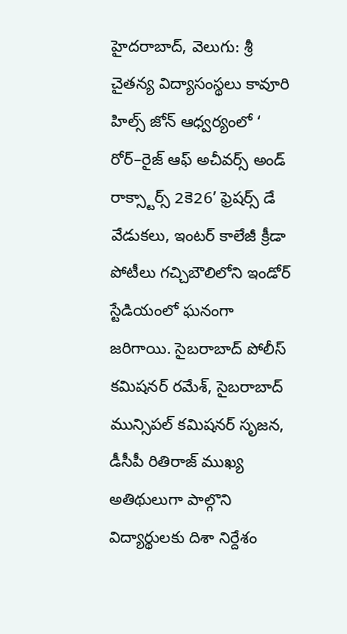హైదరాబాద్, వెలుగు: శ్రీ చైతన్య విద్యాసంస్థలు కావూరి హిల్స్ జోన్ ఆధ్వర్యంలో ‘ రోర్–రైజ్ ఆఫ్ అచీవర్స్ అండ్ రాక్స్టార్స్ 2కె26’ ఫ్రెషర్స్ డే వేడుకలు, ఇంటర్ కాలేజీ క్రీడా పోటీలు గచ్చిబౌలిలోని ఇండోర్ స్టేడియంలో ఘనంగా జరిగాయి. సైబరాబాద్ పోలీస్ కమిషనర్ రమేశ్, సైబరాబాద్ మున్సిపల్ కమిషనర్ సృజన, డీసీపీ రితిరాజ్ ముఖ్య అతిథులుగా పాల్గొని విద్యార్థులకు దిశా నిర్దేశం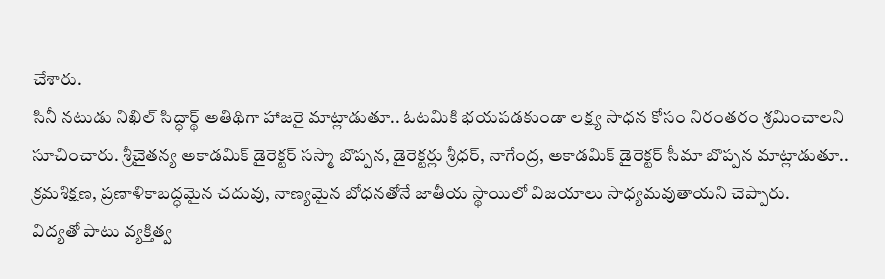చేశారు.
సినీ నటుడు నిఖిల్ సిద్ధార్థ్ అతిథిగా హాజరై మాట్లాడుతూ.. ఓటమికి భయపడకుండా లక్ష్య సాధన కోసం నిరంతరం శ్రమించాలని సూచించారు. శ్రీచైతన్య అకాడమిక్ డైరెక్టర్ సస్మా బొప్పన, డైరెక్టర్లు శ్రీధర్, నాగేంద్ర, అకాడమిక్ డైరెక్టర్ సీమా బొప్పన మాట్లాడుతూ.. క్రమశిక్షణ, ప్రణాళికాబద్ధమైన చదువు, నాణ్యమైన బోధనతోనే జాతీయ స్థాయిలో విజయాలు సాధ్యమవుతాయని చెప్పారు.
విద్యతో పాటు వ్యక్తిత్వ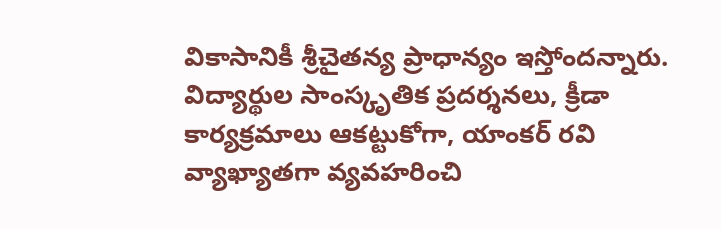వికాసానికీ శ్రీచైతన్య ప్రాధాన్యం ఇస్తోందన్నారు. విద్యార్థుల సాంస్కృతిక ప్రదర్శనలు, క్రీడా కార్యక్రమాలు ఆకట్టుకోగా, యాంకర్ రవి వ్యాఖ్యాతగా వ్యవహరించి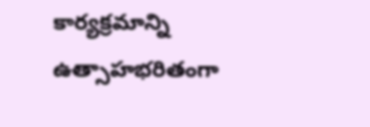కార్యక్రమాన్ని ఉత్సాహభరితంగా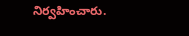నిర్వహించారు.